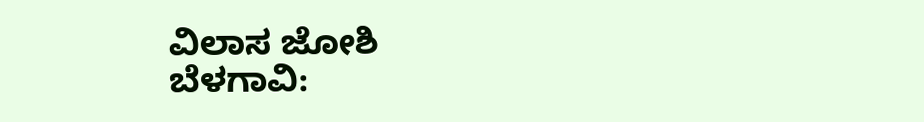ವಿಲಾಸ ಜೋಶಿ
ಬೆಳಗಾವಿ: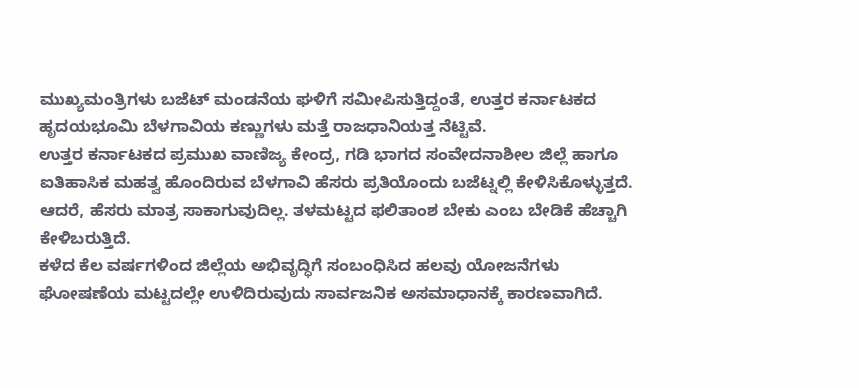ಮುಖ್ಯಮಂತ್ರಿಗಳು ಬಜೆಟ್ ಮಂಡನೆಯ ಘಳಿಗೆ ಸಮೀಪಿಸುತ್ತಿದ್ದಂತೆ, ಉತ್ತರ ಕರ್ನಾಟಕದ ಹೃದಯಭೂಮಿ ಬೆಳಗಾವಿಯ ಕಣ್ಣುಗಳು ಮತ್ತೆ ರಾಜಧಾನಿಯತ್ತ ನೆಟ್ಟಿವೆ.
ಉತ್ತರ ಕರ್ನಾಟಕದ ಪ್ರಮುಖ ವಾಣಿಜ್ಯ ಕೇಂದ್ರ, ಗಡಿ ಭಾಗದ ಸಂವೇದನಾಶೀಲ ಜಿಲ್ಲೆ ಹಾಗೂ ಐತಿಹಾಸಿಕ ಮಹತ್ವ ಹೊಂದಿರುವ ಬೆಳಗಾವಿ ಹೆಸರು ಪ್ರತಿಯೊಂದು ಬಜೆಟ್ನಲ್ಲಿ ಕೇಳಿಸಿಕೊಳ್ಳುತ್ತದೆ. ಆದರೆ, ಹೆಸರು ಮಾತ್ರ ಸಾಕಾಗುವುದಿಲ್ಲ. ತಳಮಟ್ಟದ ಫಲಿತಾಂಶ ಬೇಕು ಎಂಬ ಬೇಡಿಕೆ ಹೆಚ್ಚಾಗಿ ಕೇಳಿಬರುತ್ತಿದೆ.
ಕಳೆದ ಕೆಲ ವರ್ಷಗಳಿಂದ ಜಿಲ್ಲೆಯ ಅಭಿವೃದ್ಧಿಗೆ ಸಂಬಂಧಿಸಿದ ಹಲವು ಯೋಜನೆಗಳು ಘೋಷಣೆಯ ಮಟ್ಟದಲ್ಲೇ ಉಳಿದಿರುವುದು ಸಾರ್ವಜನಿಕ ಅಸಮಾಧಾನಕ್ಕೆ ಕಾರಣವಾಗಿದೆ.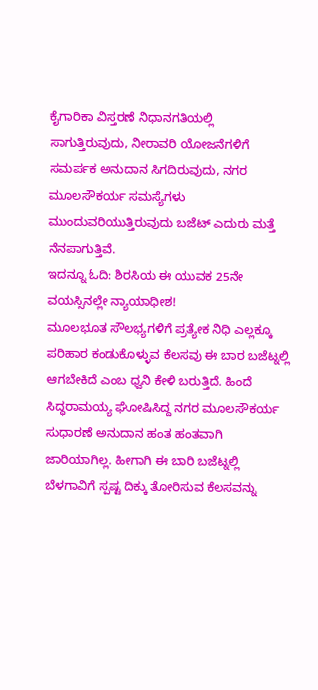ಕೈಗಾರಿಕಾ ವಿಸ್ತರಣೆ ನಿಧಾನಗತಿಯಲ್ಲಿ ಸಾಗುತ್ತಿರುವುದು, ನೀರಾವರಿ ಯೋಜನೆಗಳಿಗೆ ಸಮರ್ಪಕ ಅನುದಾನ ಸಿಗದಿರುವುದು, ನಗರ ಮೂಲಸೌಕರ್ಯ ಸಮಸ್ಯೆಗಳು ಮುಂದುವರಿಯುತ್ತಿರುವುದು ಬಜೆಟ್ ಎದುರು ಮತ್ತೆ ನೆನಪಾಗುತ್ತಿವೆ.
ಇದನ್ನೂ ಓದಿ: ಶಿರಸಿಯ ಈ ಯುವಕ 25ನೇ ವಯಸ್ಸಿನಲ್ಲೇ ನ್ಯಾಯಾಧೀಶ!
ಮೂಲಭೂತ ಸೌಲಭ್ಯಗಳಿಗೆ ಪ್ರತ್ಯೇಕ ನಿಧಿ ಎಲ್ಲಕ್ಕೂ ಪರಿಹಾರ ಕಂಡುಕೊಳ್ಳುವ ಕೆಲಸವು ಈ ಬಾರ ಬಜೆಟ್ನಲ್ಲಿ ಆಗಬೇಕಿದೆ ಎಂಬ ಧ್ವನಿ ಕೇಳಿ ಬರುತ್ತಿದೆ. ಹಿಂದೆ ಸಿದ್ಧರಾಮಯ್ಯ ಘೋಷಿಸಿದ್ದ ನಗರ ಮೂಲಸೌಕರ್ಯ ಸುಧಾರಣೆ ಅನುದಾನ ಹಂತ ಹಂತವಾಗಿ ಜಾರಿಯಾಗಿಲ್ಲ. ಹೀಗಾಗಿ ಈ ಬಾರಿ ಬಜೆಟ್ನಲ್ಲಿ ಬೆಳಗಾವಿಗೆ ಸ್ಪಷ್ಟ ದಿಕ್ಕು ತೋರಿಸುವ ಕೆಲಸವನ್ನು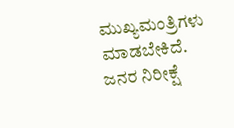ಮುಖ್ಯಮಂತ್ರಿಗಳು ಮಾಡಬೇಕಿದೆ.
ಜನರ ನಿರೀಕ್ಷೆ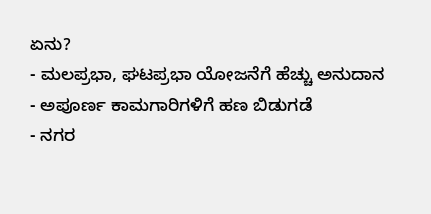ಏನು?
- ಮಲಪ್ರಭಾ, ಘಟಪ್ರಭಾ ಯೋಜನೆಗೆ ಹೆಚ್ಚು ಅನುದಾನ
- ಅಪೂರ್ಣ ಕಾಮಗಾರಿಗಳಿಗೆ ಹಣ ಬಿಡುಗಡೆ
- ನಗರ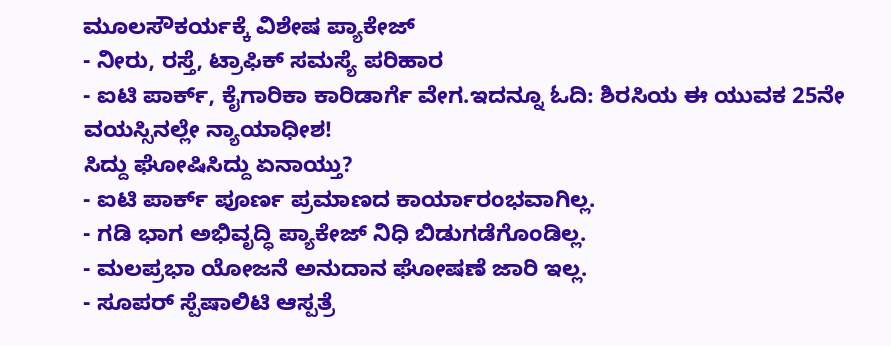ಮೂಲಸೌಕರ್ಯಕ್ಕೆ ವಿಶೇಷ ಪ್ಯಾಕೇಜ್
- ನೀರು, ರಸ್ತೆ, ಟ್ರಾಫಿಕ್ ಸಮಸ್ಯೆ ಪರಿಹಾರ
- ಐಟಿ ಪಾರ್ಕ್, ಕೈಗಾರಿಕಾ ಕಾರಿಡಾರ್ಗೆ ವೇಗ.ಇದನ್ನೂ ಓದಿ: ಶಿರಸಿಯ ಈ ಯುವಕ 25ನೇ ವಯಸ್ಸಿನಲ್ಲೇ ನ್ಯಾಯಾಧೀಶ!
ಸಿದ್ದು ಘೋಷಿಸಿದ್ದು ಏನಾಯ್ತು?
- ಐಟಿ ಪಾರ್ಕ್ ಪೂರ್ಣ ಪ್ರಮಾಣದ ಕಾರ್ಯಾರಂಭವಾಗಿಲ್ಲ.
- ಗಡಿ ಭಾಗ ಅಭಿವೃದ್ಧಿ ಪ್ಯಾಕೇಜ್ ನಿಧಿ ಬಿಡುಗಡೆಗೊಂಡಿಲ್ಲ.
- ಮಲಪ್ರಭಾ ಯೋಜನೆ ಅನುದಾನ ಘೋಷಣೆ ಜಾರಿ ಇಲ್ಲ.
- ಸೂಪರ್ ಸ್ಪೆಷಾಲಿಟಿ ಆಸ್ಪತ್ರೆ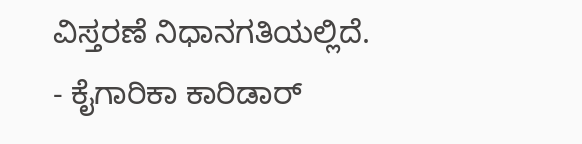ವಿಸ್ತರಣೆ ನಿಧಾನಗತಿಯಲ್ಲಿದೆ.
- ಕೈಗಾರಿಕಾ ಕಾರಿಡಾರ್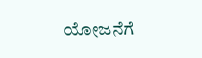ಯೋಜನೆಗೆ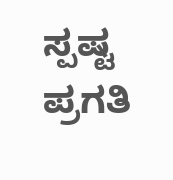ಸ್ಪಷ್ಟ ಪ್ರಗತಿ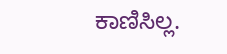ಕಾಣಿಸಿಲ್ಲ.